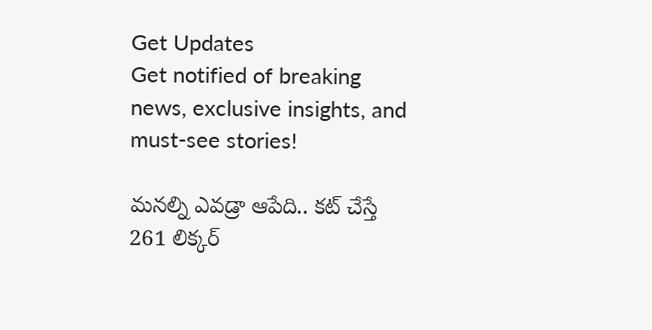Get Updates
Get notified of breaking news, exclusive insights, and must-see stories!

మనల్ని ఎవడ్రా ఆపేది.. కట్ చేస్తే 261 లిక్కర్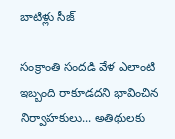బాటిళ్లు సీజ్

సంక్రాంతి సందడి వేళ ఎలాంటి ఇబ్బంది రాకూడదని భావించిన నిర్వాహకులు... అతిథులకు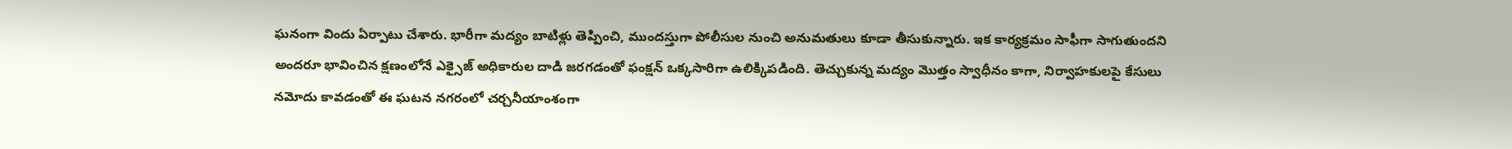ఘనంగా విందు ఏర్పాటు చేశారు. భారీగా మద్యం బాటిళ్లు తెప్పించి, ముందస్తుగా పోలీసుల నుంచి అనుమతులు కూడా తీసుకున్నారు. ఇక కార్యక్రమం సాఫీగా సాగుతుందని అందరూ భావించిన క్షణంలోనే ఎక్సైజ్ అధికారుల దాడి జరగడంతో ఫంక్షన్ ఒక్కసారిగా ఉలిక్కిపడింది. తెచ్చుకున్న మద్యం మొత్తం స్వాధీనం కాగా, నిర్వాహకులపై కేసులు నమోదు కావడంతో ఈ ఘటన నగరంలో చర్చనీయాంశంగా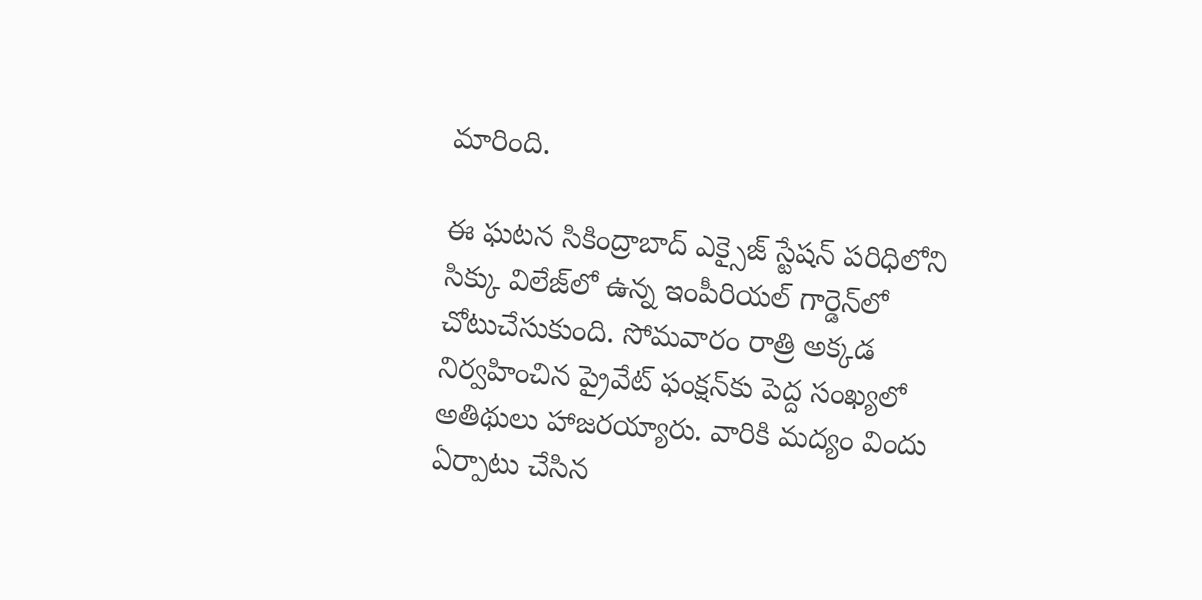మారింది.

ఈ ఘటన సికింద్రాబాద్ ఎక్సైజ్ స్టేషన్ పరిధిలోని సిక్కు విలేజ్‌లో ఉన్న ఇంపీరియల్ గార్డెన్‌లో చోటుచేసుకుంది. సోమవారం రాత్రి అక్కడ నిర్వహించిన ప్రైవేట్ ఫంక్షన్‌కు పెద్ద సంఖ్యలో అతిథులు హాజరయ్యారు. వారికి మద్యం విందు ఏర్పాటు చేసిన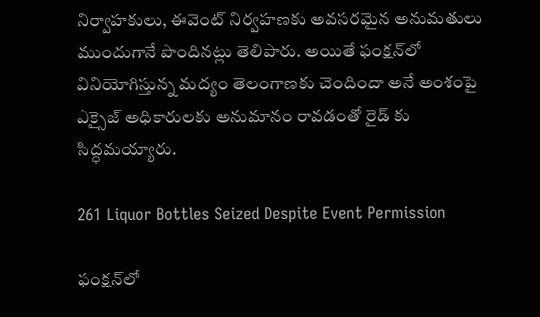నిర్వాహకులు, ఈవెంట్ నిర్వహణకు అవసరమైన అనుమతులు ముందుగానే పొందినట్లు తెలిపారు. అయితే ఫంక్షన్‌లో వినియోగిస్తున్న మద్యం తెలంగాణకు చెందిందా అనే అంశంపై ఎక్సైజ్ అధికారులకు అనుమానం రావడంతో రైడ్ కు సిద్ధమయ్యారు.

261 Liquor Bottles Seized Despite Event Permission

ఫంక్షన్‌లో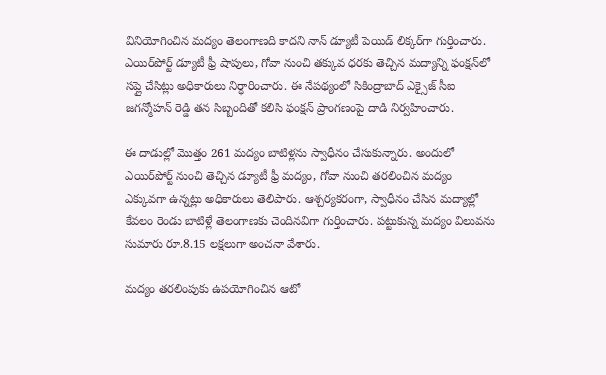వినియోగించిన మద్యం తెలంగాణది కాదని నాన్ డ్యూటీ పెయిడ్ లిక్కర్‌గా గుర్తించారు. ఎయిర్‌పోర్ట్ డ్యూటీ ఫ్రీ షాపులు, గోవా నుంచి తక్కువ ధరకు తెచ్చిన మద్యాన్ని ఫంక్షన్‌లో సప్లై చేసిట్లు అధికారులు నిర్ధారించారు. ఈ నేపథ్యంలో సికింద్రాబాద్ ఎక్సైజ్ సీఐ జగన్మోహన్ రెడ్డి తన సిబ్బందితో కలిసి ఫంక్షన్ ప్రాంగణంపై దాడి నిర్వహించారు.

ఈ దాడుల్లో మొత్తం 261 మద్యం బాటిళ్లను స్వాధీనం చేసుకున్నారు. అందులో ఎయిర్‌పోర్ట్ నుంచి తెచ్చిన డ్యూటీ ఫ్రీ మద్యం, గోవా నుంచి తరలించిన మద్యం ఎక్కువగా ఉన్నట్లు అధికారులు తెలిపారు. ఆశ్చర్యకరంగా, స్వాధీనం చేసిన మద్యాల్లో కేవలం రెండు బాటిళ్లే తెలంగాణకు చెందినవిగా గుర్తించారు. పట్టుకున్న మద్యం విలువను సుమారు రూ.8.15 లక్షలుగా అంచనా వేశారు.

మద్యం తరలింపుకు ఉపయోగించిన ఆటో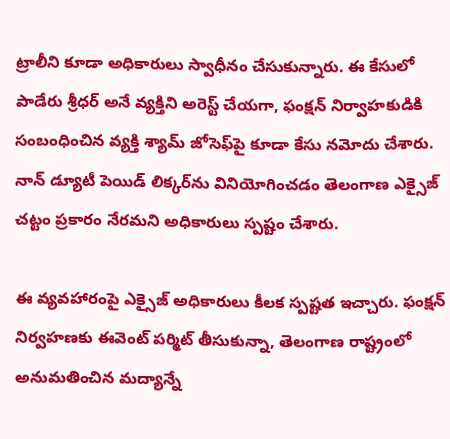ట్రాలీని కూడా అధికారులు స్వాధీనం చేసుకున్నారు. ఈ కేసులో పాడేరు శ్రీధర్ అనే వ్యక్తిని అరెస్ట్ చేయగా, ఫంక్షన్ నిర్వాహకుడికి సంబంధించిన వ్యక్తి శ్యామ్ జోసెఫ్‌పై కూడా కేసు నమోదు చేశారు. నాన్ డ్యూటీ పెయిడ్ లిక్కర్‌ను వినియోగించడం తెలంగాణ ఎక్సైజ్ చట్టం ప్రకారం నేరమని అధికారులు స్పష్టం చేశారు.

ఈ వ్యవహారంపై ఎక్సైజ్ అధికారులు కీలక స్పష్టత ఇచ్చారు. ఫంక్షన్ నిర్వహణకు ఈవెంట్ పర్మిట్ తీసుకున్నా, తెలంగాణ రాష్ట్రంలో అనుమతించిన మద్యాన్నే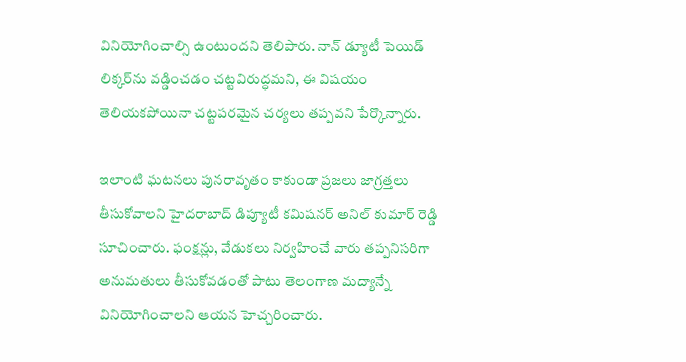వినియోగించాల్సి ఉంటుందని తెలిపారు. నాన్ డ్యూటీ పెయిడ్ లిక్కర్‌ను వడ్డించడం చట్టవిరుద్ధమని, ఈ విషయం తెలియకపోయినా చట్టపరమైన చర్యలు తప్పవని పేర్కొన్నారు.

ఇలాంటి ఘటనలు పునరావృతం కాకుండా ప్రజలు జాగ్రత్తలు తీసుకోవాలని హైదరాబాద్ డిప్యూటీ కమిషనర్ అనిల్ కుమార్ రెడ్డి సూచించారు. ఫంక్షన్లు, వేడుకలు నిర్వహించే వారు తప్పనిసరిగా అనుమతులు తీసుకోవడంతో పాటు తెలంగాణ మద్యాన్నే వినియోగించాలని ఆయన హెచ్చరించారు.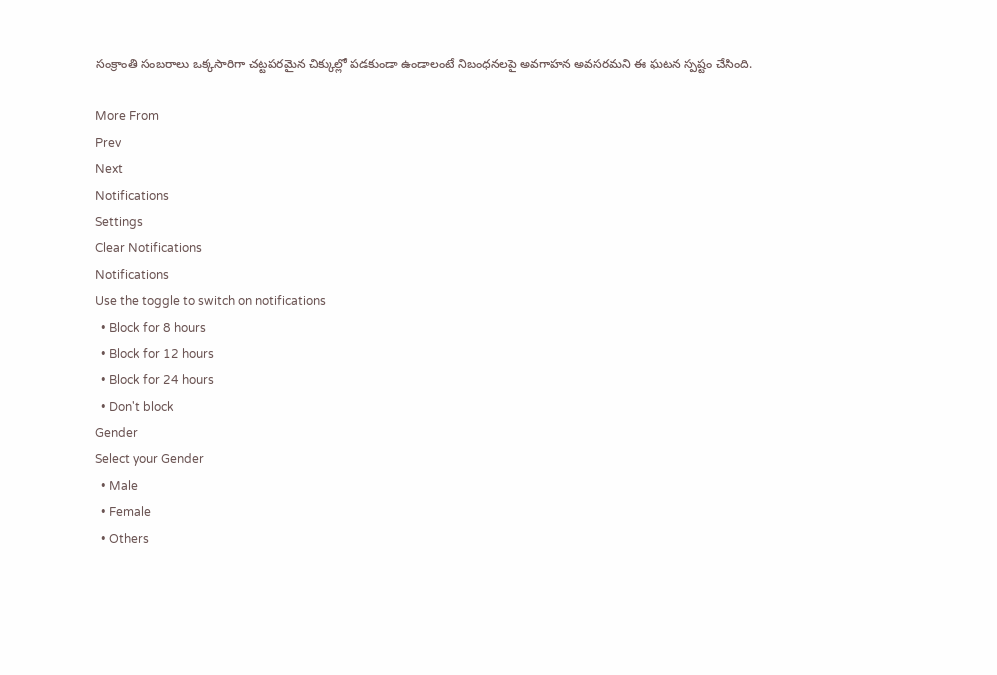సంక్రాంతి సంబరాలు ఒక్కసారిగా చట్టపరమైన చిక్కుల్లో పడకుండా ఉండాలంటే నిబంధనలపై అవగాహన అవసరమని ఈ ఘటన స్పష్టం చేసింది.

More From
Prev
Next
Notifications
Settings
Clear Notifications
Notifications
Use the toggle to switch on notifications
  • Block for 8 hours
  • Block for 12 hours
  • Block for 24 hours
  • Don't block
Gender
Select your Gender
  • Male
  • Female
  • Others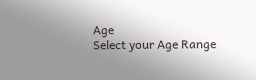Age
Select your Age Range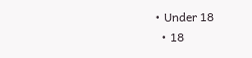• Under 18
  • 18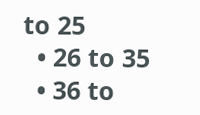to 25
  • 26 to 35
  • 36 to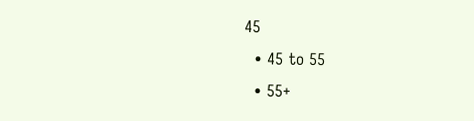45
  • 45 to 55
  • 55+